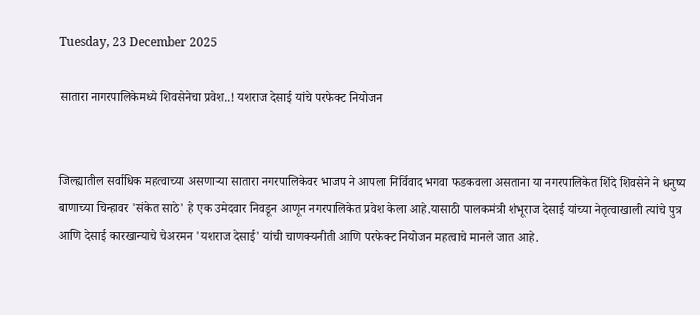Tuesday, 23 December 2025

सातारा नागरपालिकेमध्ये शिवसेनेचा प्रवेश..! यशराज देसाई यांचे परफेक्ट नियोजन


जिल्ह्यातील सर्वाधिक महत्वाच्या असणाऱ्या सातारा नगरपालिकेवर भाजप ने आपला निर्विवाद भगवा फडकवला असताना या नगरपालिकेत शिंदे शिवसेने ने धनुष्य बाणाच्या चिन्हावर 'संकेत साठे' हे एक उमेदवार निवडून आणून नगरपालिकेत प्रवेश केला आहे.यासाठी पालकमंत्री शंभूराज देसाई यांच्या नेतृत्वाखाली त्यांचे पुत्र आणि देसाई कारखान्याचे चेअरमन 'यशराज देसाई' यांची चाणक्यनीती आणि परफेक्ट नियोजन महत्वाचे मानले जात आहे.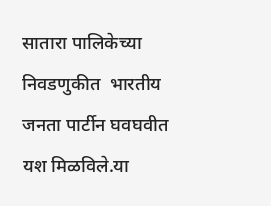सातारा पालिकेच्या निवडणुकीत  भारतीय जनता पार्टीन घवघवीत यश मिळविले.या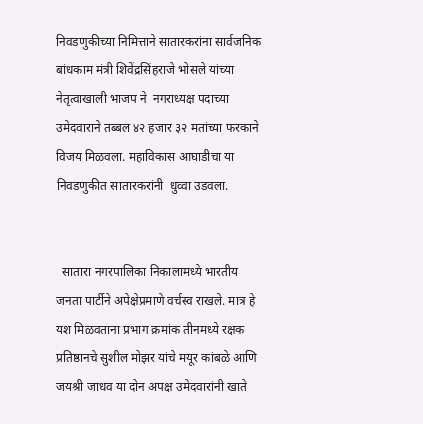निवडणुकीच्या निमित्ताने सातारकरांना सार्वजनिक बांधकाम मंत्री शिवेंद्रसिंहराजे भोसले यांच्या नेतृत्वाखाली भाजप ने  नगराध्यक्ष पदाच्या उमेदवाराने तब्बल ४२ हजार ३२ मतांच्या फरकाने विजय मिळवला. महाविकास आघाडीचा या निवडणुकीत सातारकरांनी  धुव्वा उडवला.


  सातारा नगरपालिका निकालामध्ये भारतीय जनता पार्टीने अपेक्षेप्रमाणे वर्चस्व राखले. मात्र हे यश मिळवताना प्रभाग क्रमांक तीनमध्ये रक्षक प्रतिष्ठानचे सुशील मोझर यांचे मयूर कांबळे आणि जयश्री जाधव या दोन अपक्ष उमेदवारांनी खाते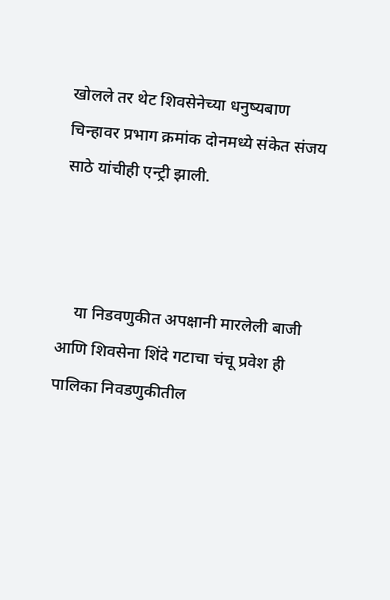खोलले तर थेट शिवसेनेच्या धनुष्यबाण चिन्हावर प्रभाग क्रमांक दोनमध्ये संकेत संजय साठे यांचीही एन्ट्री झाली.



    या निडवणुकीत अपक्षानी मारलेली बाजी आणि शिवसेना शिंदे गटाचा चंचू प्रवेश ही पालिका निवडणुकीतील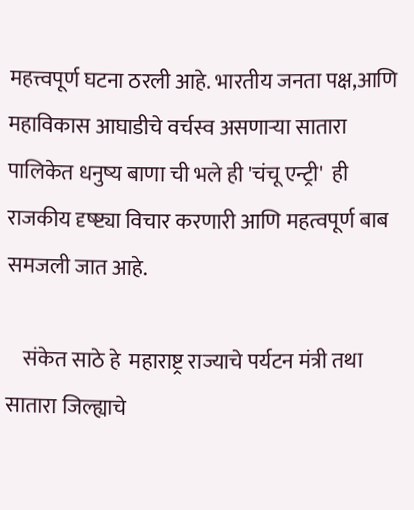महत्त्वपूर्ण घटना ठरली आहे. भारतीय जनता पक्ष,आणि महाविकास आघाडीचे वर्चस्व असणाऱ्या सातारा पालिकेत धनुष्य बाणा ची भले ही 'चंचू एन्ट्री'  ही राजकीय दृष्ष्ट्या विचार करणारी आणि महत्वपूर्ण बाब समजली जात आहे.

    संकेत साठे हे  महाराष्ट्र राज्याचे पर्यटन मंत्री तथा सातारा जिल्ह्याचे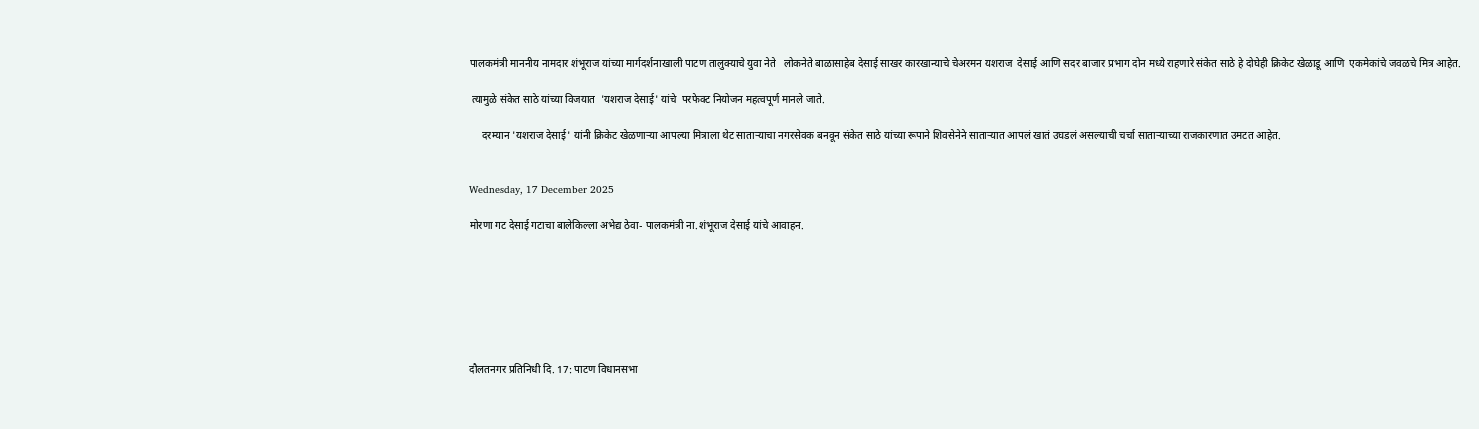पालकमंत्री माननीय नामदार शंभूराज यांच्या मार्गदर्शनाखाली पाटण तालुक्याचे युवा नेते   लोकनेते बाळासाहेब देसाई साखर कारखान्याचे चेअरमन यशराज  देसाई आणि सदर बाजार प्रभाग दोन मध्ये राहणारे संकेत साठे हे दोघेही क्रिकेट खेळाडू आणि  एकमेकांचे जवळचे मित्र आहेत.

 त्यामुळे संकेत साठे यांच्या विजयात  'यशराज देसाई' यांचे  परफेक्ट नियोजन महत्वपूर्ण मानले जाते.

     दरम्यान 'यशराज देसाई' यांनी क्रिकेट खेळणाऱ्या आपल्या मित्राला थेट साताऱ्याचा नगरसेवक बनवून संकेत साठे यांच्या रूपाने शिवसेनेने साताऱ्यात आपलं खातं उघडलं असल्याची चर्चा साताऱ्याच्या राजकारणात उमटत आहेत.


Wednesday, 17 December 2025

मोरणा गट देसाई गटाचा बालेकिल्ला अभेद्य ठेवा- पालकमंत्री ना.शंभूराज देसाई यांचे आवाहन.







दौलतनगर प्रतिनिधी दि. 17: पाटण विधानसभा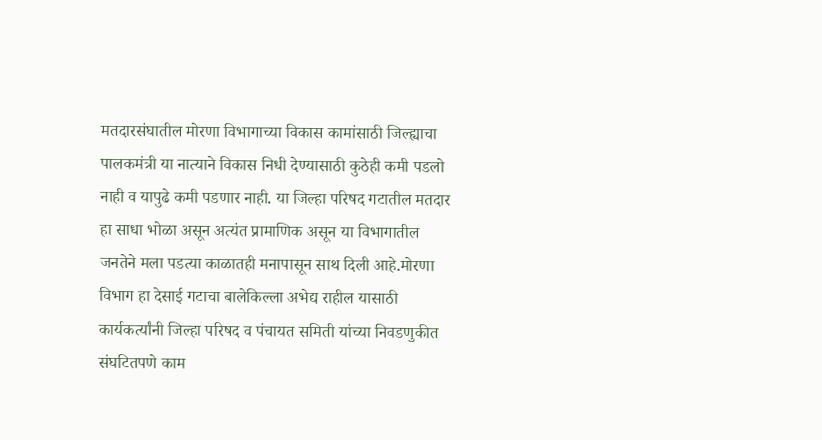मतदारसंघातील मोरणा विभागाच्या विकास कामांसाठी जिल्ह्याचा पालकमंत्री या नात्याने विकास निधी देण्यासाठी कुठेही कमी पडलो नाही व यापुढे कमी पडणार नाही. या जिल्हा परिषद गटातील मतदार हा साधा भोळा असून अत्यंत प्रामाणिक असून या विभागातील जनतेने मला पडत्या काळातही मनापासून साथ दिली आहे.मोरणा विभाग हा देसाई गटाचा बालेकिल्ला अभेद्य राहील यासाठी कार्यकर्त्यांनी जिल्हा परिषद व पंचायत समिती यांच्या निवडणुकीत संघटितपणे काम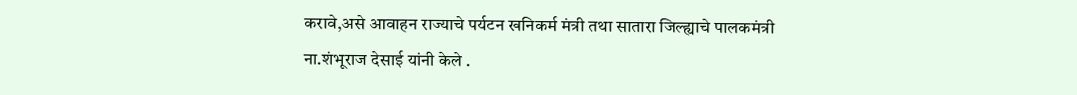करावे,असे आवाहन राज्याचे पर्यटन खनिकर्म मंत्री तथा सातारा जिल्ह्याचे पालकमंत्री ना.शंभूराज देसाई यांनी केले .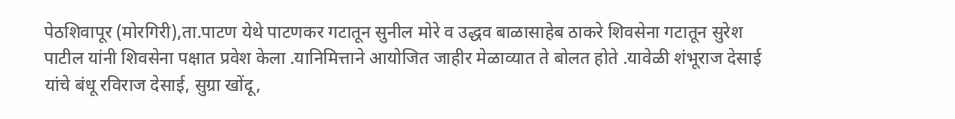पेठशिवापूर (मोरगिरी),ता.पाटण येथे पाटणकर गटातून सुनील मोरे व उद्धव बाळासाहेब ठाकरे शिवसेना गटातून सुरेश पाटील यांनी शिवसेना पक्षात प्रवेश केला .यानिमित्ताने आयोजित जाहीर मेळाव्यात ते बोलत होते .यावेळी शंभूराज देसाई यांचे बंधू रविराज देसाई, सुग्रा खोंदू,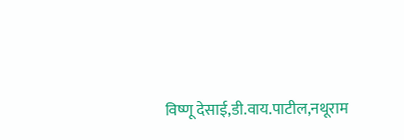विष्णू देसाई,डी.वाय.पाटील,नथूराम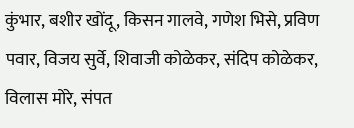कुंभार, बशीर खोंदू, किसन गालवे, गणेश भिसे, प्रविण पवार, विजय सुर्वे, शिवाजी कोळेकर, संदिप कोळेकर, विलास मोरे, संपत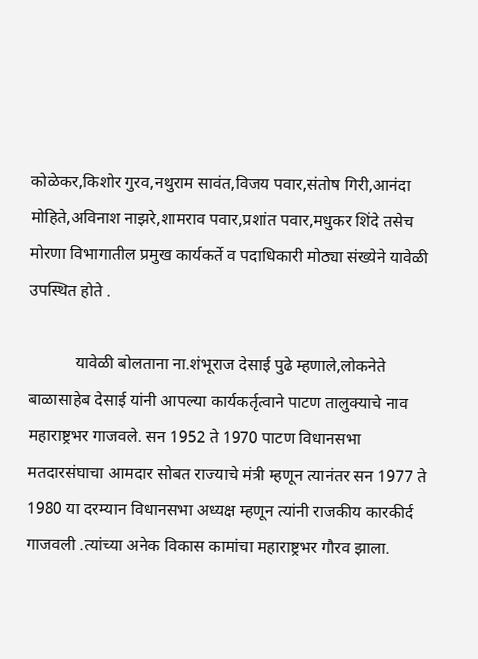कोळेकर,किशोर गुरव,नथुराम सावंत,विजय पवार,संतोष गिरी,आनंदा मोहिते,अविनाश नाझरे,शामराव पवार,प्रशांत पवार,मधुकर शिंदे तसेच मोरणा विभागातील प्रमुख कार्यकर्ते व पदाधिकारी मोठ्या संख्येने यावेळी उपस्थित होते .

           यावेळी बोलताना ना.शंभूराज देसाई पुढे म्हणाले,लोकनेते बाळासाहेब देसाई यांनी आपल्या कार्यकर्तृत्वाने पाटण तालुक्याचे नाव महाराष्ट्रभर गाजवले. सन 1952 ते 1970 पाटण विधानसभा मतदारसंघाचा आमदार सोबत राज्याचे मंत्री म्हणून त्यानंतर सन 1977 ते 1980 या दरम्यान विधानसभा अध्यक्ष म्हणून त्यांनी राजकीय कारकीर्द गाजवली .त्यांच्या अनेक विकास कामांचा महाराष्ट्रभर गौरव झाला.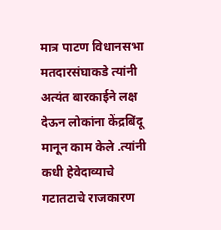मात्र पाटण विधानसभा मतदारसंघाकडे त्यांनी अत्यंत बारकाईने लक्ष देऊन लोकांना केंद्रबिंदू मानून काम केले .त्यांनी कधी हेवेदाव्याचे गटातटाचे राजकारण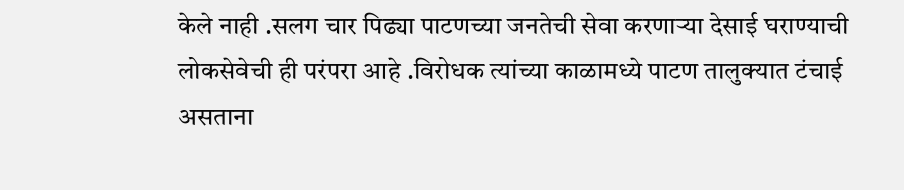केले नाही .सलग चार पिढ्या पाटणच्या जनतेची सेवा करणाऱ्या देसाई घराण्याची लोकसेवेची ही परंपरा आहे .विरोधक त्यांच्या काळामध्ये पाटण तालुक्यात टंचाई असताना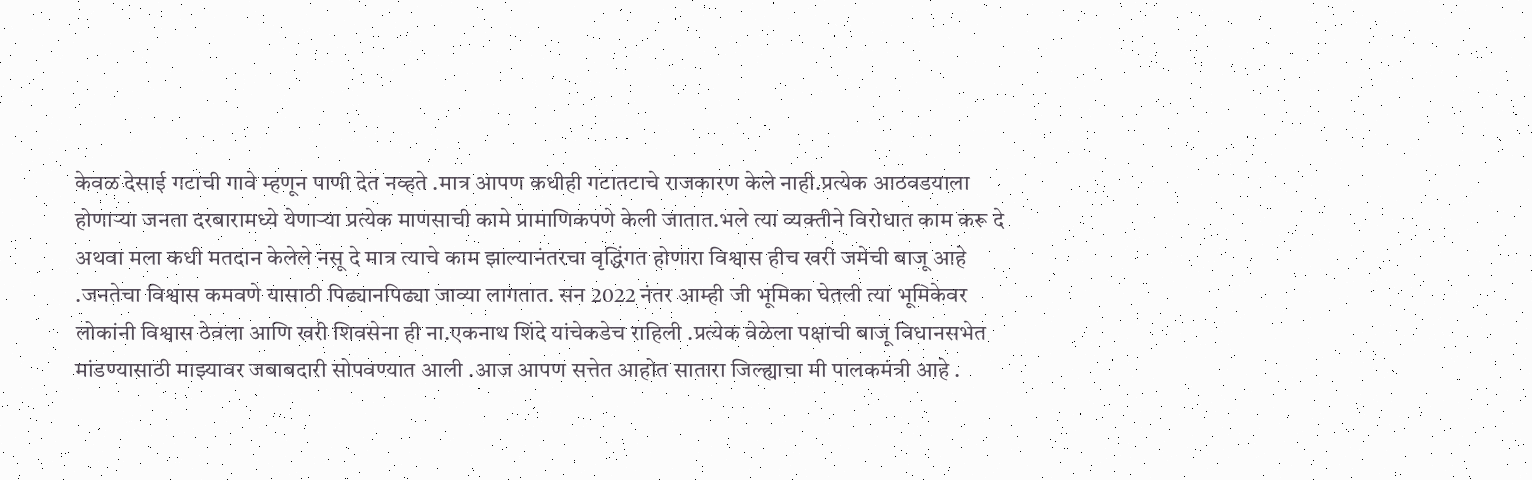केवळ देसाई गटाची गावे म्हणून पाणी देत नव्हते .मात्र आपण कधीही गटातटाचे राजकारण केले नाही.प्रत्येक आठवडयाला होणाऱ्या जनता दरबारामध्ये येणाऱ्या प्रत्येक माणसाची कामे प्रामाणिकपणे केली जातात.भले त्या व्यक्तीने विरोधात काम करू दे अथवा मला कधी मतदान केलेले नसू दे मात्र त्याचे काम झाल्यानंतरचा वृद्धिंगत होणारा विश्वास हीच खरी जमेची बाजू आहे .जनतेचा विश्वास कमवणे यासाठी पिढ्यानपिढ्या जाव्या लागतात. सन 2022 नंतर आम्ही जी भूमिका घेतली त्या भूमिकेवर लोकांनी विश्वास ठेवला आणि खरी शिवसेना ही ना.एकनाथ शिंदे यांचेकडेच राहिली .प्रत्येक वेळेला पक्षाची बाजू विधानसभेत मांडण्यासाठी माझ्यावर जबाबदारी सोपवण्यात आली .आज आपण सत्तेत आहोत सातारा जिल्ह्याचा मी पालकमंत्री आहे .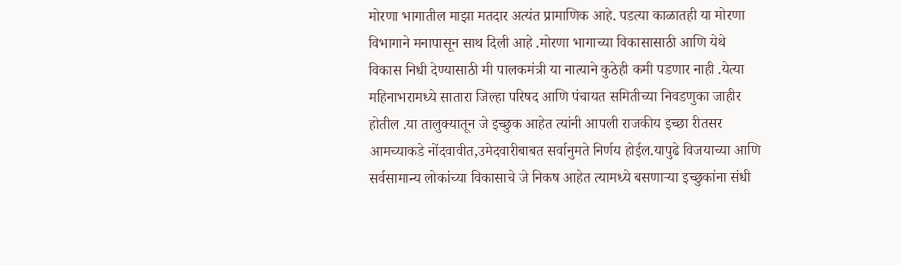मोरणा भागातील माझा मतदार अत्यंत प्रामाणिक आहे. पडत्या काळातही या मोरणा विभागाने मनापासून साथ दिली आहे .मोरणा भागाच्या विकासासाठी आणि येथे विकास निधी देण्यासाठी मी पालकमंत्री या नात्याने कुठेही कमी पडणार नाही .येत्या महिनाभरामध्ये सातारा जिल्हा परिषद आणि पंचायत समितीच्या निवडणुका जाहीर होतील .या तालुक्यातून जे इच्छुक आहेत त्यांनी आपली राजकीय इच्छा रीतसर आमच्याकडे नोंदवावीत,उमेदवारीबाबत सर्वानुमते निर्णय होईल.यापुढे विजयाच्या आणि सर्वसामान्य लोकांच्या विकासाचे जे निकष आहेत त्यामध्ये बसणाऱ्या इच्छुकांना संधी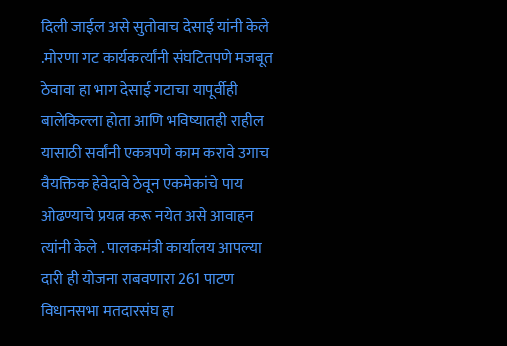दिली जाईल असे सुतोवाच देसाई यांनी केले .मोरणा गट कार्यकर्त्यांनी संघटितपणे मजबूत ठेवावा हा भाग देसाई गटाचा यापूर्वीही बालेकिल्ला होता आणि भविष्यातही राहील यासाठी सर्वांनी एकत्रपणे काम करावे उगाच वैयक्तिक हेवेदावे ठेवून एकमेकांचे पाय ओढण्याचे प्रयत्न करू नयेत असे आवाहन त्यांनी केले . पालकमंत्री कार्यालय आपल्या दारी ही योजना राबवणारा 261 पाटण विधानसभा मतदारसंघ हा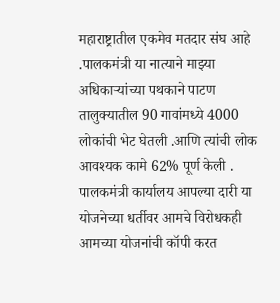महाराष्ट्रातील एकमेव मतदार संघ आहे .पालकमंत्री या नात्याने माझ्या अधिकाऱ्यांच्या पथकाने पाटण तालुक्यातील 90 गावांमध्ये 4000 लोकांची भेट घेतली .आणि त्यांची लोक आवश्यक कामे 62% पूर्ण केली . पालकमंत्री कार्यालय आपल्या दारी या योजनेच्या धर्तीवर आमचे विरोधकही आमच्या योजनांची कॉपी करत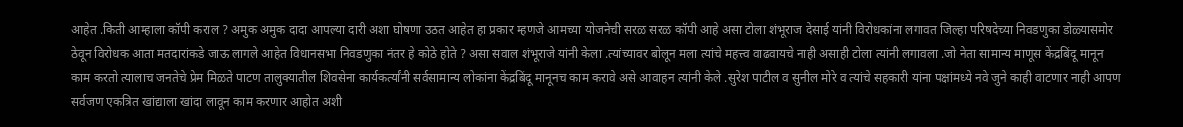आहेत .किती आम्हाला कॉपी कराल ? अमुक अमुक दादा आपल्या दारी अशा घोषणा उठत आहेत हा प्रकार म्हणजे आमच्या योजनेची सरळ सरळ कॉपी आहे असा टोला शंभूराज देसाई यांनी विरोधकांना लगावत जिल्हा परिषदेच्या निवडणुका डोळ्यासमोर ठेवून विरोधक आता मतदारांकडे जाऊ लागले आहेत विधानसभा निवडणुका नंतर हे कोठे होते ? असा सवाल शंभूराजे यांनी केला .त्यांच्यावर बोलून मला त्यांचे महत्त्व वाढवायचे नाही असाही टोला त्यांनी लगावला .जो नेता सामान्य माणूस केंद्रबिंदू मानून काम करतो त्यालाच जनतेचे प्रेम मिळते पाटण तालुक्यातील शिवसेना कार्यकर्त्यांनी सर्वसामान्य लोकांना केंद्रबिंदू मानूनच काम करावे असे आवाहन त्यांनी केले .सुरेश पाटील व सुनील मोरे व त्यांचे सहकारी यांना पक्षांमध्ये नवे जुने काही वाटणार नाही आपण सर्वजण एकत्रित खांद्याला खांदा लावून काम करणार आहोत अशी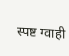स्पष्ट ग्वाही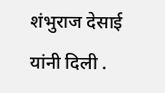शंभुराज देसाई यांनी दिली .